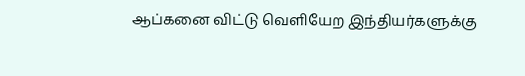ஆப்கனை விட்டு வெளியேற இந்தியர்களுக்கு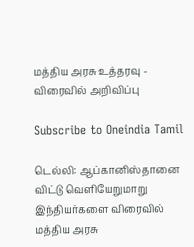மத்திய அரசு உத்தரவு - விரைவில் அறிவிப்பு

Subscribe to Oneindia Tamil

டெல்லி: ஆப்கானிஸ்தானை விட்டு வெளியேறுமாறு இந்தியர்களை விரைவில் மத்திய அரசு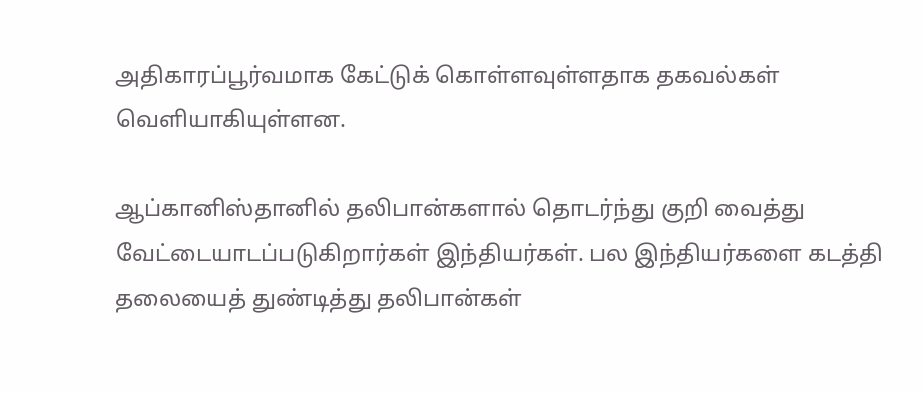அதிகாரப்பூர்வமாக கேட்டுக் கொள்ளவுள்ளதாக தகவல்கள் வெளியாகியுள்ளன.

ஆப்கானிஸ்தானில் தலிபான்களால் தொடர்ந்து குறி வைத்து வேட்டையாடப்படுகிறார்கள் இந்தியர்கள். பல இந்தியர்களை கடத்தி தலையைத் துண்டித்து தலிபான்கள்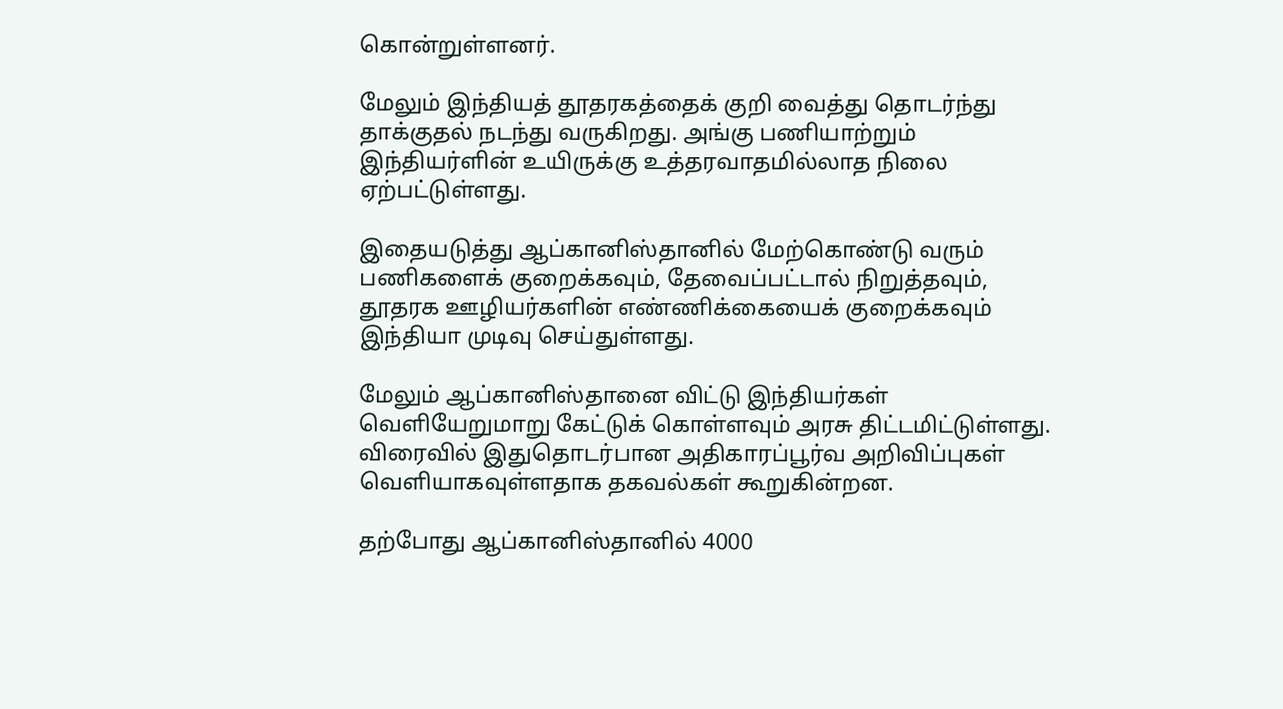கொன்றுள்ளனர்.

மேலும் இந்தியத் தூதரகத்தைக் குறி வைத்து தொடர்ந்து தாக்குதல் நடந்து வருகிறது. அங்கு பணியாற்றும் இந்தியர்ளின் உயிருக்கு உத்தரவாதமில்லாத நிலை ஏற்பட்டுள்ளது.

இதையடுத்து ஆப்கானிஸ்தானில் மேற்கொண்டு வரும் பணிகளைக் குறைக்கவும், தேவைப்பட்டால் நிறுத்தவும், தூதரக ஊழியர்களின் எண்ணிக்கையைக் குறைக்கவும் இந்தியா முடிவு செய்துள்ளது.

மேலும் ஆப்கானிஸ்தானை விட்டு இந்தியர்கள் வெளியேறுமாறு கேட்டுக் கொள்ளவும் அரசு திட்டமிட்டுள்ளது. விரைவில் இதுதொடர்பான அதிகாரப்பூர்வ அறிவிப்புகள் வெளியாகவுள்ளதாக தகவல்கள் கூறுகின்றன.

தற்போது ஆப்கானிஸ்தானில் 4000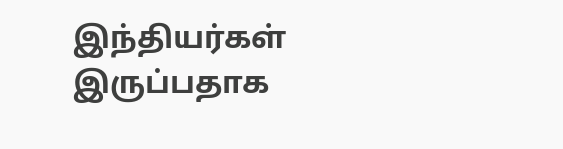இந்தியர்கள் இருப்பதாக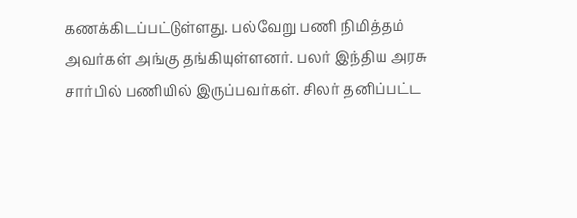கணக்கிடப்பட்டுள்ளது. பல்வேறு பணி நிமித்தம் அவர்கள் அங்கு தங்கியுள்ளனர். பலர் இந்திய அரசு சார்பில் பணியில் இருப்பவர்கள். சிலர் தனிப்பட்ட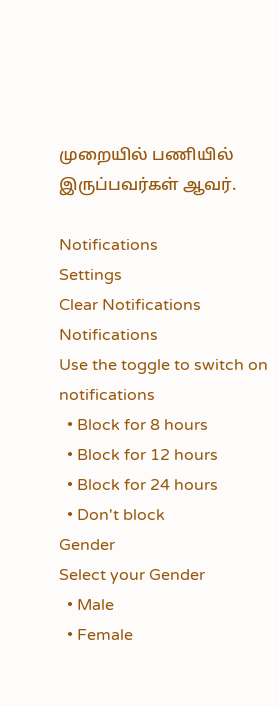முறையில் பணியில் இருப்பவர்கள் ஆவர்.

Notifications
Settings
Clear Notifications
Notifications
Use the toggle to switch on notifications
  • Block for 8 hours
  • Block for 12 hours
  • Block for 24 hours
  • Don't block
Gender
Select your Gender
  • Male
  • Female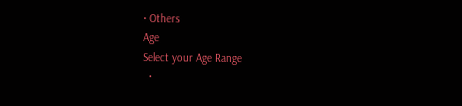• Others
Age
Select your Age Range
  •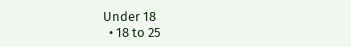Under 18
  • 18 to 25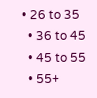• 26 to 35
  • 36 to 45
  • 45 to 55
  • 55+